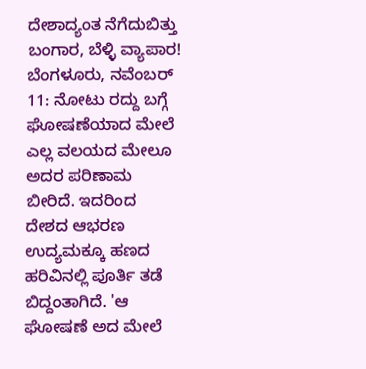ದೇಶಾದ್ಯಂತ ನೆಗೆದುಬಿತ್ತು ಬಂಗಾರ, ಬೆಳ್ಳಿ ವ್ಯಾಪಾರ!
ಬೆಂಗಳೂರು, ನವೆಂಬರ್ 11: ನೋಟು ರದ್ದು ಬಗ್ಗೆ ಘೋಷಣೆಯಾದ ಮೇಲೆ ಎಲ್ಲ ವಲಯದ ಮೇಲೂ ಅದರ ಪರಿಣಾಮ ಬೀರಿದೆ. ಇದರಿಂದ ದೇಶದ ಆಭರಣ ಉದ್ಯಮಕ್ಕೂ ಹಣದ ಹರಿವಿನಲ್ಲಿ ಪೂರ್ತಿ ತಡೆ ಬಿದ್ದಂತಾಗಿದೆ. 'ಆ ಘೋಷಣೆ ಅದ ಮೇಲೆ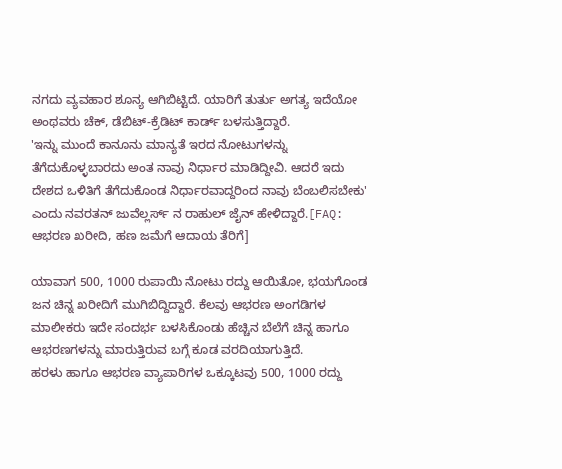ನಗದು ವ್ಯವಹಾರ ಶೂನ್ಯ ಆಗಿಬಿಟ್ಟಿದೆ. ಯಾರಿಗೆ ತುರ್ತು ಅಗತ್ಯ ಇದೆಯೋ ಅಂಥವರು ಚೆಕ್, ಡೆಬಿಟ್-ಕ್ರೆಡಿಟ್ ಕಾರ್ಡ್ ಬಳಸುತ್ತಿದ್ದಾರೆ.
'ಇನ್ನು ಮುಂದೆ ಕಾನೂನು ಮಾನ್ಯತೆ ಇರದ ನೋಟುಗಳನ್ನು ತೆಗೆದುಕೊಳ್ಳಬಾರದು ಅಂತ ನಾವು ನಿರ್ಧಾರ ಮಾಡಿದ್ದೀವಿ. ಆದರೆ ಇದು ದೇಶದ ಒಳಿತಿಗೆ ತೆಗೆದುಕೊಂಡ ನಿರ್ಧಾರವಾದ್ದರಿಂದ ನಾವು ಬೆಂಬಲಿಸಬೇಕು' ಎಂದು ನವರತನ್ ಜುವೆಲ್ಲರ್ಸ್ ನ ರಾಹುಲ್ ಜೈನ್ ಹೇಳಿದ್ದಾರೆ.[FAQ: ಆಭರಣ ಖರೀದಿ, ಹಣ ಜಮೆಗೆ ಆದಾಯ ತೆರಿಗೆ]

ಯಾವಾಗ 500, 1000 ರುಪಾಯಿ ನೋಟು ರದ್ದು ಆಯಿತೋ, ಭಯಗೊಂಡ ಜನ ಚಿನ್ನ ಖರೀದಿಗೆ ಮುಗಿಬಿದ್ದಿದ್ದಾರೆ. ಕೆಲವು ಆಭರಣ ಅಂಗಡಿಗಳ ಮಾಲೀಕರು ಇದೇ ಸಂದರ್ಭ ಬಳಸಿಕೊಂಡು ಹೆಚ್ಚಿನ ಬೆಲೆಗೆ ಚಿನ್ನ ಹಾಗೂ ಆಭರಣಗಳನ್ನು ಮಾರುತ್ತಿರುವ ಬಗ್ಗೆ ಕೂಡ ವರದಿಯಾಗುತ್ತಿದೆ.
ಹರಳು ಹಾಗೂ ಆಭರಣ ವ್ಯಾಪಾರಿಗಳ ಒಕ್ಕೂಟವು 500, 1000 ರದ್ದು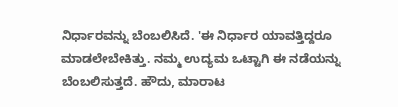ನಿರ್ಧಾರವನ್ನು ಬೆಂಬಲಿಸಿದೆ. 'ಈ ನಿರ್ಧಾರ ಯಾವತ್ತಿದ್ದರೂ ಮಾಡಲೇಬೇಕಿತ್ತು. ನಮ್ಮ ಉದ್ಯಮ ಒಟ್ಟಾಗಿ ಈ ನಡೆಯನ್ನು ಬೆಂಬಲಿಸುತ್ತದೆ. ಹೌದು, ಮಾರಾಟ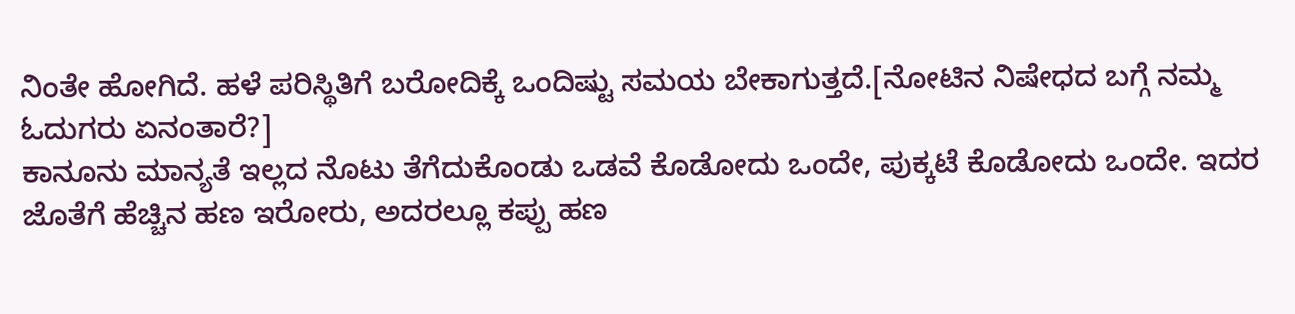ನಿಂತೇ ಹೋಗಿದೆ. ಹಳೆ ಪರಿಸ್ಥಿತಿಗೆ ಬರೋದಿಕ್ಕೆ ಒಂದಿಷ್ಟು ಸಮಯ ಬೇಕಾಗುತ್ತದೆ.[ನೋಟಿನ ನಿಷೇಧದ ಬಗ್ಗೆ ನಮ್ಮ ಓದುಗರು ಏನಂತಾರೆ?]
ಕಾನೂನು ಮಾನ್ಯತೆ ಇಲ್ಲದ ನೊಟು ತೆಗೆದುಕೊಂಡು ಒಡವೆ ಕೊಡೋದು ಒಂದೇ, ಪುಕ್ಕಟೆ ಕೊಡೋದು ಒಂದೇ. ಇದರ ಜೊತೆಗೆ ಹೆಚ್ಚಿನ ಹಣ ಇರೋರು, ಅದರಲ್ಲೂ ಕಪ್ಪು ಹಣ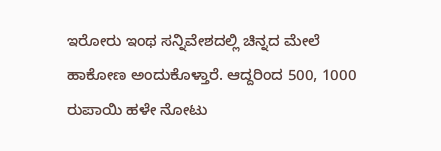ಇರೋರು ಇಂಥ ಸನ್ನಿವೇಶದಲ್ಲಿ ಚಿನ್ನದ ಮೇಲೆ ಹಾಕೋಣ ಅಂದುಕೊಳ್ತಾರೆ. ಆದ್ದರಿಂದ 500, 1000 ರುಪಾಯಿ ಹಳೇ ನೋಟು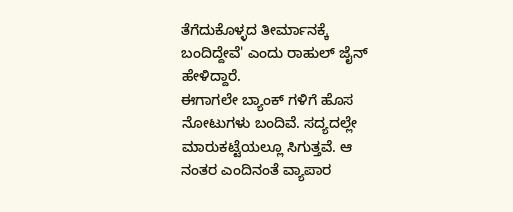ತೆಗೆದುಕೊಳ್ಳದ ತೀರ್ಮಾನಕ್ಕೆ ಬಂದಿದ್ದೇವೆ' ಎಂದು ರಾಹುಲ್ ಜೈನ್ ಹೇಳಿದ್ದಾರೆ.
ಈಗಾಗಲೇ ಬ್ಯಾಂಕ್ ಗಳಿಗೆ ಹೊಸ ನೋಟುಗಳು ಬಂದಿವೆ. ಸದ್ಯದಲ್ಲೇ ಮಾರುಕಟ್ಟೆಯಲ್ಲೂ ಸಿಗುತ್ತವೆ. ಆ ನಂತರ ಎಂದಿನಂತೆ ವ್ಯಾಪಾರ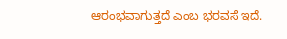ಆರಂಭವಾಗುತ್ತದೆ ಎಂಬ ಭರವಸೆ ಇದೆ.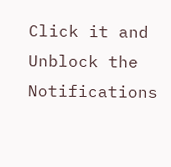Click it and Unblock the Notifications